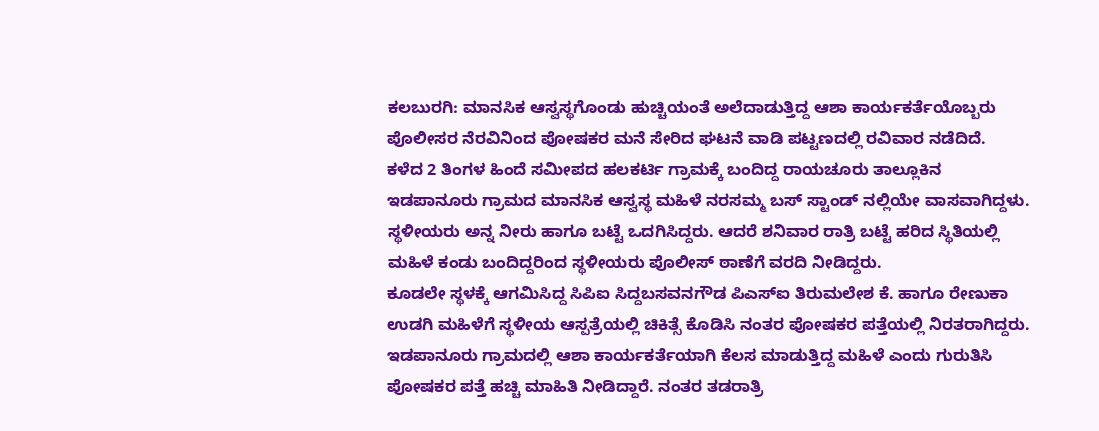ಕಲಬುರಗಿ: ಮಾನಸಿಕ ಆಸ್ವಸ್ಥಗೊಂಡು ಹುಚ್ಚಿಯಂತೆ ಅಲೆದಾಡುತ್ತಿದ್ದ ಆಶಾ ಕಾರ್ಯಕರ್ತೆಯೊಬ್ಬರು ಪೊಲೀಸರ ನೆರವಿನಿಂದ ಪೋಷಕರ ಮನೆ ಸೇರಿದ ಘಟನೆ ವಾಡಿ ಪಟ್ಟಣದಲ್ಲಿ ರವಿವಾರ ನಡೆದಿದೆ.
ಕಳೆದ 2 ತಿಂಗಳ ಹಿಂದೆ ಸಮೀಪದ ಹಲಕರ್ಟಿ ಗ್ರಾಮಕ್ಕೆ ಬಂದಿದ್ದ ರಾಯಚೂರು ತಾಲ್ಲೂಕಿನ ಇಡಪಾನೂರು ಗ್ರಾಮದ ಮಾನಸಿಕ ಆಸ್ವಸ್ಥ ಮಹಿಳೆ ನರಸಮ್ಮ ಬಸ್ ಸ್ಟಾಂಡ್ ನಲ್ಲಿಯೇ ವಾಸವಾಗಿದ್ದಳು. ಸ್ಥಳೀಯರು ಅನ್ನ ನೀರು ಹಾಗೂ ಬಟ್ಟೆ ಒದಗಿಸಿದ್ದರು. ಆದರೆ ಶನಿವಾರ ರಾತ್ರಿ ಬಟ್ಟೆ ಹರಿದ ಸ್ಥಿತಿಯಲ್ಲಿ ಮಹಿಳೆ ಕಂಡು ಬಂದಿದ್ದರಿಂದ ಸ್ಥಳೀಯರು ಪೊಲೀಸ್ ಠಾಣೆಗೆ ವರದಿ ನೀಡಿದ್ದರು.
ಕೂಡಲೇ ಸ್ಥಳಕ್ಕೆ ಆಗಮಿಸಿದ್ದ ಸಿಪಿಐ ಸಿದ್ದಬಸವನಗೌಡ ಪಿಎಸ್ಐ ತಿರುಮಲೇಶ ಕೆ. ಹಾಗೂ ರೇಣುಕಾ ಉಡಗಿ ಮಹಿಳೆಗೆ ಸ್ಥಳೀಯ ಆಸ್ಪತ್ರೆಯಲ್ಲಿ ಚಿಕಿತ್ಸೆ ಕೊಡಿಸಿ ನಂತರ ಪೋಷಕರ ಪತ್ತೆಯಲ್ಲಿ ನಿರತರಾಗಿದ್ದರು.
ಇಡಪಾನೂರು ಗ್ರಾಮದಲ್ಲಿ ಆಶಾ ಕಾರ್ಯಕರ್ತೆಯಾಗಿ ಕೆಲಸ ಮಾಡುತ್ತಿದ್ದ ಮಹಿಳೆ ಎಂದು ಗುರುತಿಸಿ ಪೋಷಕರ ಪತ್ತೆ ಹಚ್ಚಿ ಮಾಹಿತಿ ನೀಡಿದ್ದಾರೆ. ನಂತರ ತಡರಾತ್ರಿ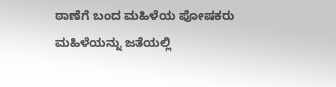ಠಾಣೆಗೆ ಬಂದ ಮಹಿಳೆಯ ಪೋಷಕರು ಮಹಿಳೆಯನ್ನು ಜತೆಯಲ್ಲಿ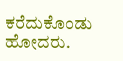ಕರೆದುಕೊಂಡು ಹೋದರು.